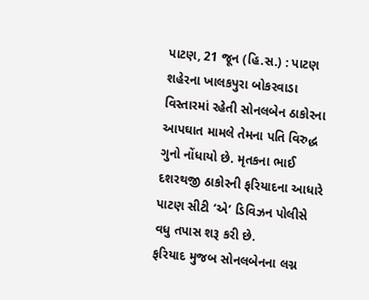પાટણ, 21 જૂન (હિ.સ.) : પાટણ શહેરના ખાલકપુરા બોકરવાડા વિસ્તારમાં રહેતી સોનલબેન ઠાકોરના આપઘાત મામલે તેમના પતિ વિરુદ્ધ ગુનો નોંધાયો છે. મૃતકના ભાઈ દશરથજી ઠાકોરની ફરિયાદના આધારે પાટણ સીટી ‘એ’ ડિવિઝન પોલીસે વધુ તપાસ શરૂ કરી છે.
ફરિયાદ મુજબ સોનલબેનના લગ્ન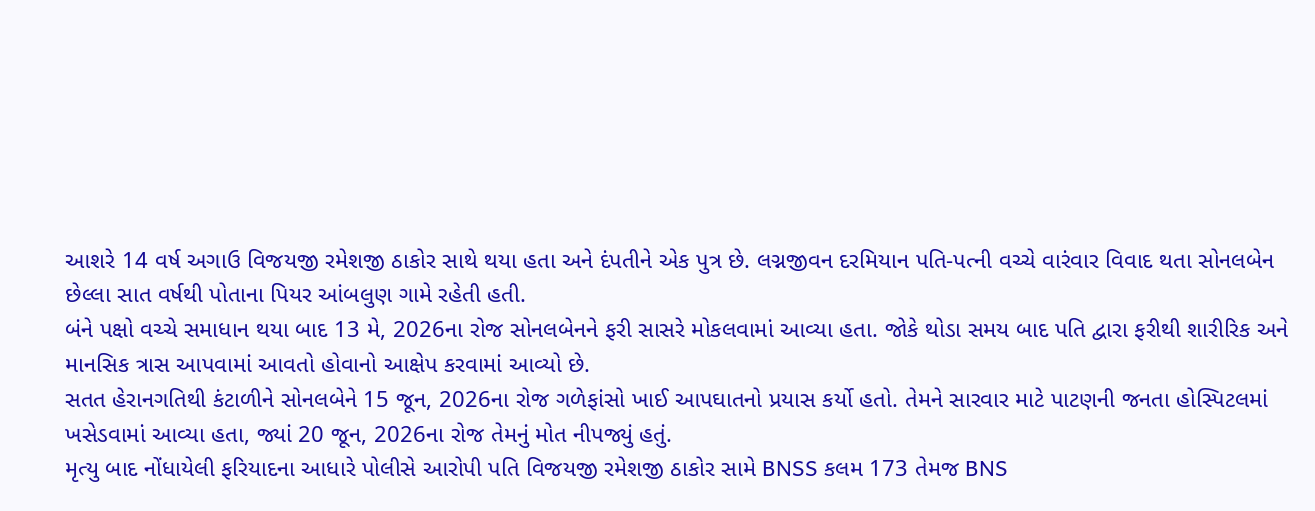આશરે 14 વર્ષ અગાઉ વિજયજી રમેશજી ઠાકોર સાથે થયા હતા અને દંપતીને એક પુત્ર છે. લગ્નજીવન દરમિયાન પતિ-પત્ની વચ્ચે વારંવાર વિવાદ થતા સોનલબેન છેલ્લા સાત વર્ષથી પોતાના પિયર આંબલુણ ગામે રહેતી હતી.
બંને પક્ષો વચ્ચે સમાધાન થયા બાદ 13 મે, 2026ના રોજ સોનલબેનને ફરી સાસરે મોકલવામાં આવ્યા હતા. જોકે થોડા સમય બાદ પતિ દ્વારા ફરીથી શારીરિક અને માનસિક ત્રાસ આપવામાં આવતો હોવાનો આક્ષેપ કરવામાં આવ્યો છે.
સતત હેરાનગતિથી કંટાળીને સોનલબેને 15 જૂન, 2026ના રોજ ગળેફાંસો ખાઈ આપઘાતનો પ્રયાસ કર્યો હતો. તેમને સારવાર માટે પાટણની જનતા હોસ્પિટલમાં ખસેડવામાં આવ્યા હતા, જ્યાં 20 જૂન, 2026ના રોજ તેમનું મોત નીપજ્યું હતું.
મૃત્યુ બાદ નોંધાયેલી ફરિયાદના આધારે પોલીસે આરોપી પતિ વિજયજી રમેશજી ઠાકોર સામે BNSS કલમ 173 તેમજ BNS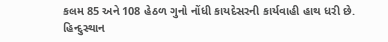કલમ 85 અને 108 હેઠળ ગુનો નોંધી કાયદેસરની કાર્યવાહી હાથ ધરી છે.
હિન્દુસ્થાન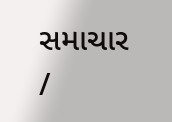સમાચાર /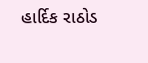હાર્દિક રાઠોડ